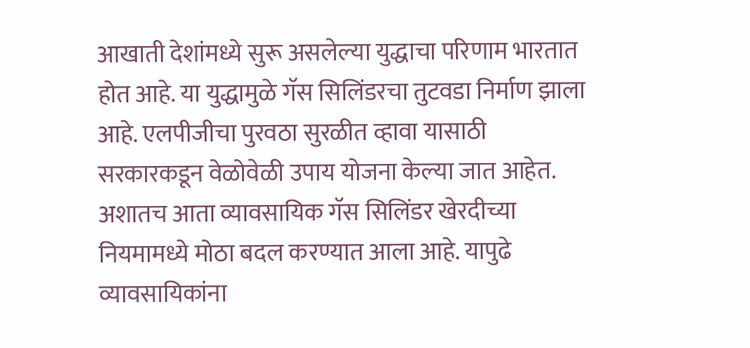आखाती देशांमध्ये सुरू असलेल्या युद्धाचा परिणाम भारतात होत आहे. या युद्धामुळे गॅस सिलिंडरचा तुटवडा निर्माण झाला आहे. एलपीजीचा पुरवठा सुरळीत व्हावा यासाठी सरकारकडून वेळोवेळी उपाय योजना केल्या जात आहेत. अशातच आता व्यावसायिक गॅस सिलिंडर खेरदीच्या नियमामध्ये मोठा बदल करण्यात आला आहे. यापुढे व्यावसायिकांना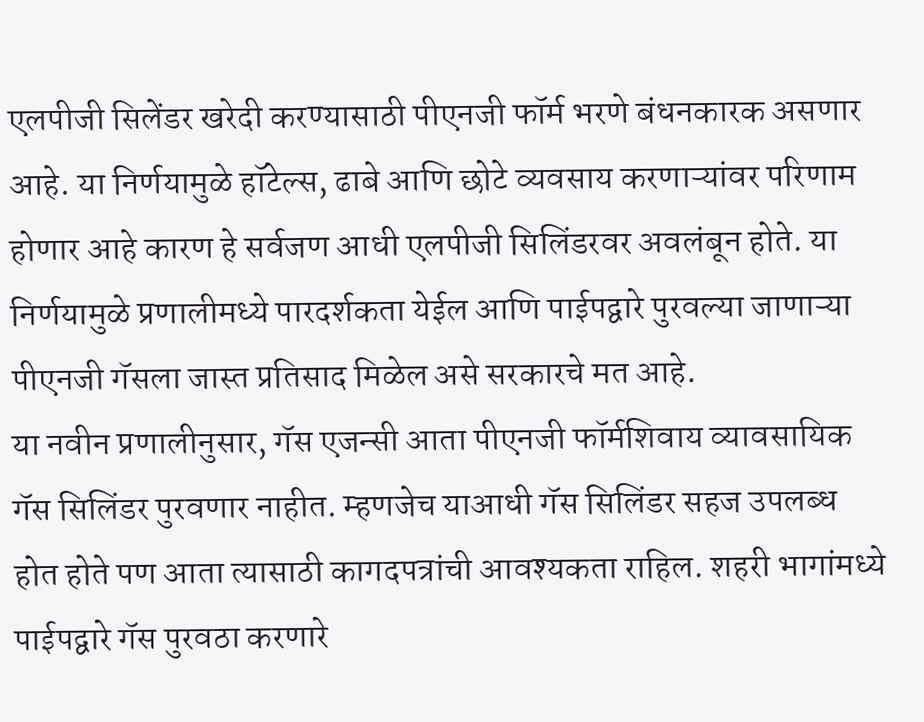एलपीजी सिलेंडर खरेदी करण्यासाठी पीएनजी फॉर्म भरणे बंधनकारक असणार आहे. या निर्णयामुळे हॉटेल्स, ढाबे आणि छोटे व्यवसाय करणाऱ्यांवर परिणाम होणार आहे कारण हे सर्वजण आधी एलपीजी सिलिंडरवर अवलंबून होते. या निर्णयामुळे प्रणालीमध्ये पारदर्शकता येईल आणि पाईपद्वारे पुरवल्या जाणाऱ्या पीएनजी गॅसला जास्त प्रतिसाद मिळेल असे सरकारचे मत आहे.
या नवीन प्रणालीनुसार, गॅस एजन्सी आता पीएनजी फॉर्मशिवाय व्यावसायिक गॅस सिलिंडर पुरवणार नाहीत. म्हणजेच याआधी गॅस सिलिंडर सहज उपलब्ध होत होते पण आता त्यासाठी कागदपत्रांची आवश्यकता राहिल. शहरी भागांमध्ये पाईपद्वारे गॅस पुरवठा करणारे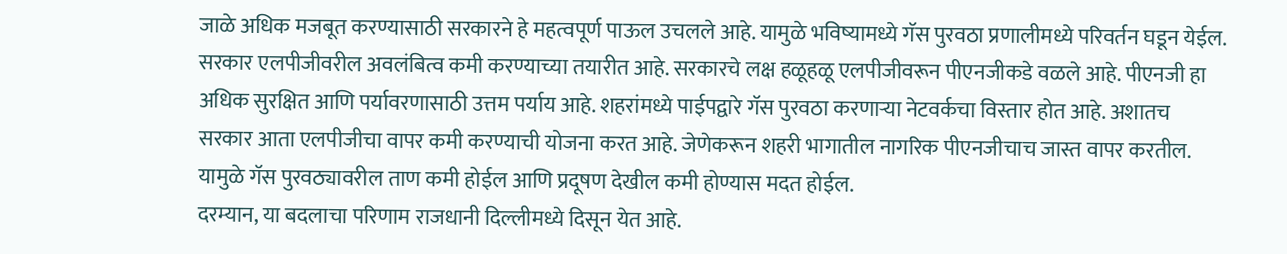जाळे अधिक मजबूत करण्यासाठी सरकारने हे महत्वपूर्ण पाऊल उचलले आहे. यामुळे भविष्यामध्ये गॅस पुरवठा प्रणालीमध्ये परिवर्तन घडून येईल.
सरकार एलपीजीवरील अवलंबित्व कमी करण्याच्या तयारीत आहे. सरकारचे लक्ष हळूहळू एलपीजीवरून पीएनजीकडे वळले आहे. पीएनजी हा अधिक सुरक्षित आणि पर्यावरणासाठी उत्तम पर्याय आहे. शहरांमध्ये पाईपद्वारे गॅस पुरवठा करणाऱ्या नेटवर्कचा विस्तार होत आहे. अशातच सरकार आता एलपीजीचा वापर कमी करण्याची योजना करत आहे. जेणेकरून शहरी भागातील नागरिक पीएनजीचाच जास्त वापर करतील. यामुळे गॅस पुरवठ्यावरील ताण कमी होईल आणि प्रदूषण देखील कमी होण्यास मदत होईल.
दरम्यान, या बदलाचा परिणाम राजधानी दिल्लीमध्ये दिसून येत आहे.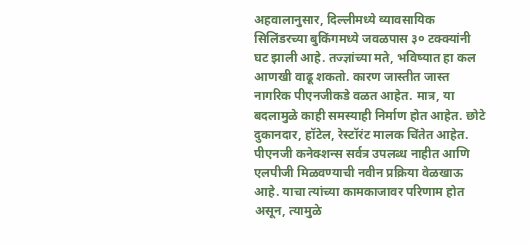अहवालानुसार, दिल्लीमध्ये व्यावसायिक सिलिंडरच्या बुकिंगमध्ये जवळपास ३० टक्क्यांनी घट झाली आहे. तज्ज्ञांच्या मते, भविष्यात हा कल आणखी वाढू शकतो. कारण जास्तीत जास्त नागरिक पीएनजीकडे वळत आहेत. मात्र, या बदलामुळे काही समस्याही निर्माण होत आहेत. छोटे दुकानदार, हॉटेल, रेस्टॉरंट मालक चिंतेत आहेत. पीएनजी कनेक्शन्स सर्वत्र उपलब्ध नाहीत आणि एलपीजी मिळवण्याची नवीन प्रक्रिया वेळखाऊ आहे. याचा त्यांच्या कामकाजावर परिणाम होत असून, त्यामुळे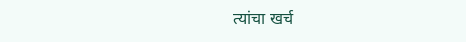त्यांचा खर्च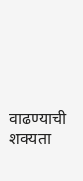वाढण्याची शक्यता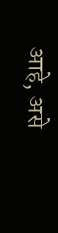आहे, असे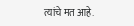त्यांचे मत आहे.